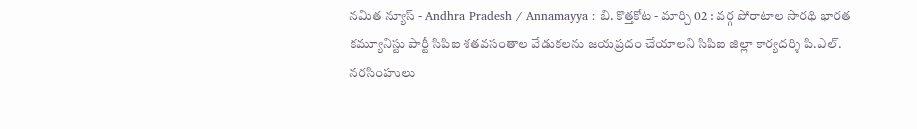నమిత న్యూస్ - Andhra Pradesh / Annamayya : బి. కొత్తకోట - మార్చి 02 : వర్గ పోరాటాల సారథి భారత కమ్యూనిస్టు పార్టీ సిపిఐ శతవసంతాల వేడుకలను జయప్రదం చేయాలని సిపిఐ జిల్లా కార్యదర్శి పి.ఎల్. నరసింహులు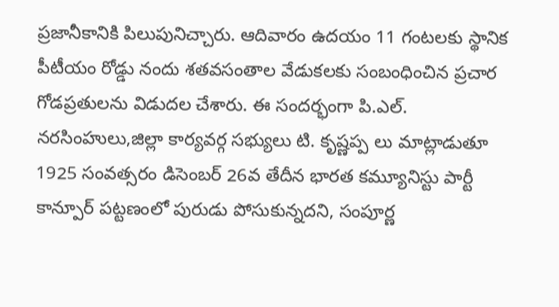ప్రజానీకానికి పిలుపునిచ్చారు. ఆదివారం ఉదయం 11 గంటలకు స్థానిక పీటీయం రోడ్డు నందు శతవసంతాల వేడుకలకు సంబంధించిన ప్రచార గోడప్రతులను విడుదల చేశారు. ఈ సందర్భంగా పి.ఎల్. నరసింహులు,జిల్లా కార్యవర్గ సభ్యులు టి. కృష్ణప్ప లు మాట్లాడుతూ 1925 సంవత్సరం డిసెంబర్ 26వ తేదీన భారత కమ్యూనిస్టు పార్టీ కాన్పూర్ పట్టణంలో పురుడు పోసుకున్నదని, సంపూర్ణ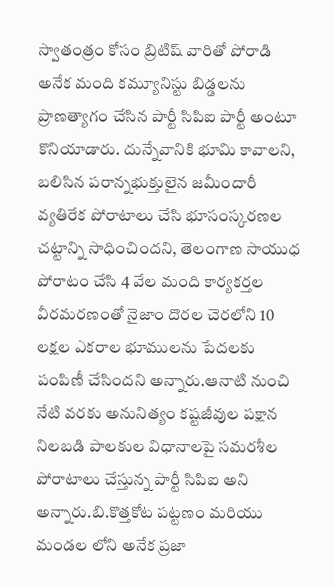స్వాతంత్రం కోసం బ్రిటిష్ వారితో పోరాడి అనేక మంది కమ్యూనిస్టు బిడ్డలను ప్రాణత్యాగం చేసిన పార్టీ సిపిఐ పార్టీ అంటూ కొనియాడారు. దున్నేవానికి భూమి కావాలని, బలిసిన పరాన్నభుక్తులైన జమీందారీ వ్యతిరేక పోరాటాలు చేసి భూసంస్కరణల చట్టాన్ని సాధించిందని, తెలంగాణ సాయుధ పోరాటం చేసి 4 వేల మంది కార్యకర్తల వీరమరణంతో నైజాం దొరల చెరలోని 10 లక్షల ఎకరాల భూములను పేదలకు పంపిణీ చేసిందని అన్నారు.ఆనాటి నుంచి నేటి వరకు అనునిత్యం కష్టజీవుల పక్షాన నిలబడి పాలకుల విధానాలపై సమరశీల పోరాటాలు చేస్తున్న పార్టీ సిపిఐ అని అన్నారు.బి.కొత్తకోట పట్టణం మరియు మండల లోని అనేక ప్రజా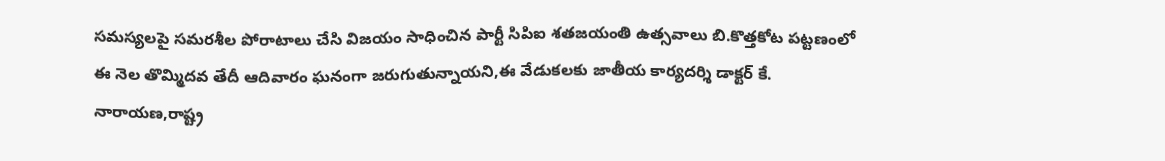సమస్యలపై సమరశీల పోరాటాలు చేసి విజయం సాధించిన పార్టీ సిపిఐ శతజయంతి ఉత్సవాలు బి.కొత్తకోట పట్టణంలో ఈ నెల తొమ్మిదవ తేదీ ఆదివారం ఘనంగా జరుగుతున్నాయని,ఈ వేడుకలకు జాతీయ కార్యదర్శి డాక్టర్ కే. నారాయణ,రాష్ట్ర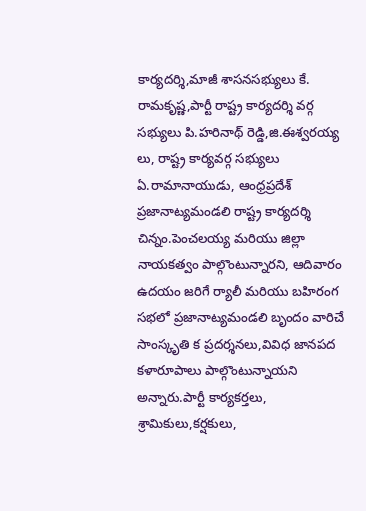కార్యదర్శి,మాజీ శాసనసభ్యులు కే. రామకృష్ణ,పార్టీ రాష్ట్ర కార్యదర్శి వర్గ సభ్యులు పి.హరినాథ్ రెడ్డి,జి.ఈశ్వరయ్య లు, రాష్ట్ర కార్యవర్గ సభ్యులు ఏ.రామానాయుడు, ఆంధ్రప్రదేశ్ ప్రజానాట్యమండలి రాష్ట్ర కార్యదర్శి చిన్నం.పెంచలయ్య మరియు జిల్లా నాయకత్వం పాల్గొంటున్నారని, ఆదివారం ఉదయం జరిగే ర్యాలీ మరియు బహిరంగ సభలో ప్రజానాట్యమండలి బృందం వారిచే సాంస్కృతి క ప్రదర్శనలు,వివిధ జానపద కళారూపాలు పాల్గొంటున్నాయని అన్నారు.పార్టీ కార్యకర్తలు, శ్రామికులు,కర్షకులు,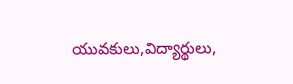యువకులు,విద్యార్థులు,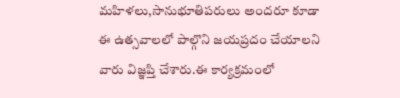మహిళలు,సానుభూతిపరులు అందరూ కూడా ఈ ఉత్సవాలలో పాల్గొని జయప్రదం చేయాలని వారు విజ్ఞప్తి చేశారు.ఈ కార్యక్రమంలో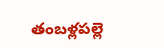తంబళ్లపల్లె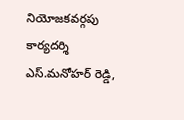నియోజకవర్గపు కార్యదర్శి ఎస్.మనోహర్ రెడ్డి,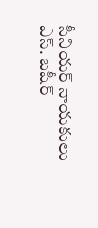సీనియర్ నాయకులు ఎస్. బషీర్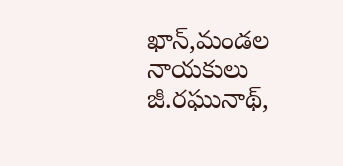ఖాన్,మండల నాయకులు జీ.రఘునాథ్,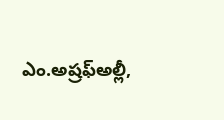ఎం.అష్రఫ్అల్లీ,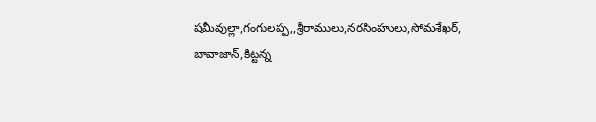షమీవుల్లా,గంగులప్ప,,శ్రీరాములు,నరసింహులు,సోమశేఖర్, బావాజాన్,కిట్టన్న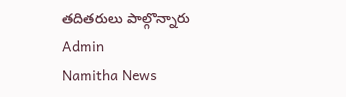తదితరులు పాల్గొన్నారు
Admin
Namitha News